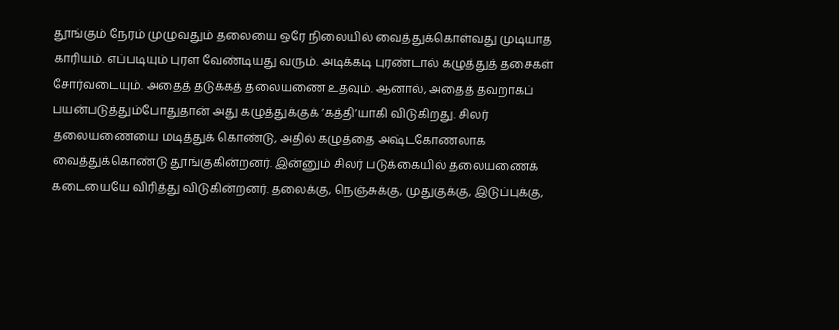தூங்கும்‌ நேரம்‌ முழுவதும்‌ தலையை ஒரே நிலையில்‌ வைத்துக்கொள்வது முடியாத காரியம்‌. எப்படியும்‌ புரள வேண்டியது வரும்‌. அடிக்கடி புரண்டால்‌ கழுத்துத்‌ தசைகள்‌ சோர்வடையும்‌. அதைத்‌ தடுக்கத்‌ தலையணை உதவும்‌. ஆனால்‌, அதைத்‌ தவறாகப்‌ பயன்படுத்தும்போதுதான்‌ அது கழுத்துக்குக்‌ ’கத்தி’யாகி விடுகிறது. சிலர்‌ தலையணையை மடித்துக்‌ கொண்டு, அதில்‌ கழுத்தை அஷ்டகோணலாக வைத்துக்கொண்டு தூங்குகின்றனர்‌. இன்னும்‌ சிலர்‌ படுக்கையில்‌ தலையணைக்‌ கடையையே விரித்து விடுகின்றனர்‌. தலைக்கு, நெஞ்சுக்கு, முதுகுக்கு, இடுப்புக்கு,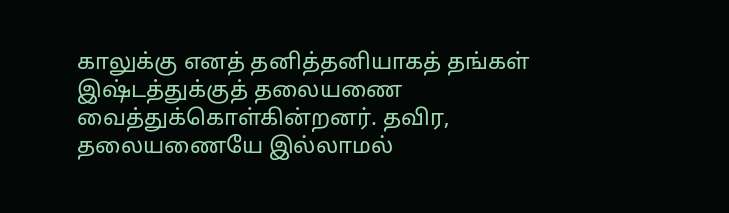காலுக்கு எனத்‌ தனித்தனியாகத்‌ தங்கள்‌ இஷ்டத்துக்குத்‌ தலையணை வைத்துக்கொள்கின்றனர்‌. தவிர, தலையணையே இல்லாமல்‌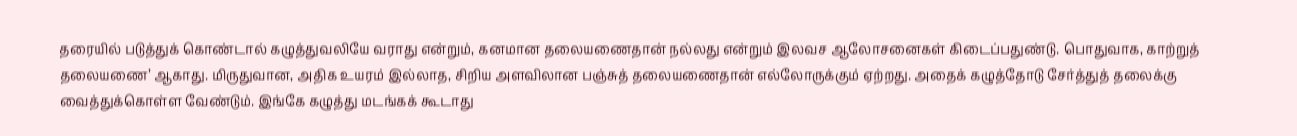தரையில்‌ படுத்துக்‌ கொண்டால்‌ கழுத்துவலியே வராது என்றும்‌, கனமான தலையணைதான்‌ நல்லது என்றும்‌ இலவச ஆலோசனைகள்‌ கிடைப்பதுண்டு. பொதுவாக, காற்றுத்‌ தலையணை’ ஆகாது. மிருதுவான, அதிக உயரம்‌ இல்லாத, சிறிய அளவிலான பஞ்சுத்‌ தலையணைதான்‌ எல்லோருக்கும்‌ ஏற்றது. அதைக்‌ கழுத்தோடு சேர்த்துத்‌ தலைக்கு வைத்துக்கொள்ள வேண்டும்‌. இங்கே கழுத்து மடங்கக்‌ கூடாது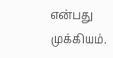என்பது முக்கியம்‌.